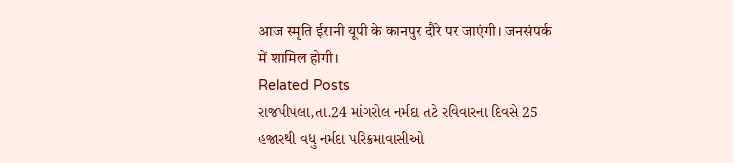आज स्मृति ईरानी यूपी के कानपुर दौरे पर जाएंगी। जनसंपर्क में शामिल होगी।
Related Posts
રાજપીપલા,તા.24 માંગરોલ નર્મદા તટે રવિવારના દિવસે 25 હજારથી વધુ નર્મદા પરિક્રમાવાસીઓ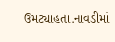ઉમટ્યાહતા.નાવડીમાં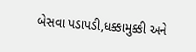બેસવા પડાપડી,ધક્કામુક્કી અને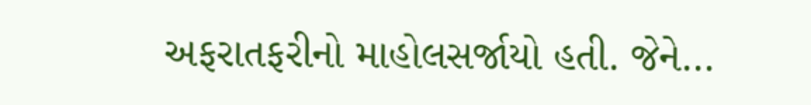અફરાતફરીનો માહોલસર્જાયો હતી. જેને…